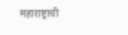महाराष्ट्राची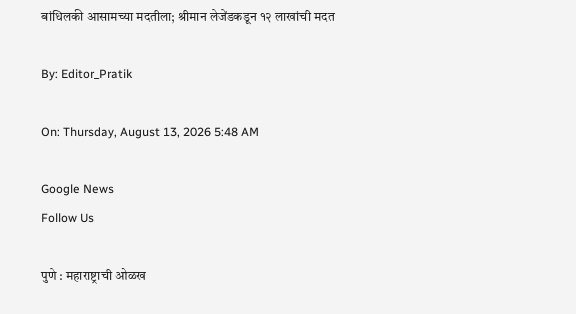बांधिलकी आसामच्या मदतीला; श्रीमान लेजेंडकडून १२ लाखांची मदत

By: Editor_Pratik

On: Thursday, August 13, 2026 5:48 AM

Google News
Follow Us

पुणे : महाराष्ट्राची ओळख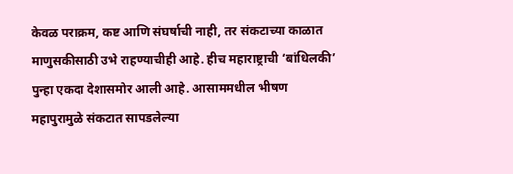केवळ पराक्रम, कष्ट आणि संघर्षाची नाही, तर संकटाच्या काळात माणुसकीसाठी उभे राहण्याचीही आहे. हीच महाराष्ट्राची ‘बांधिलकी’ पुन्हा एकदा देशासमोर आली आहे. आसाममधील भीषण महापुरामुळे संकटात सापडलेल्या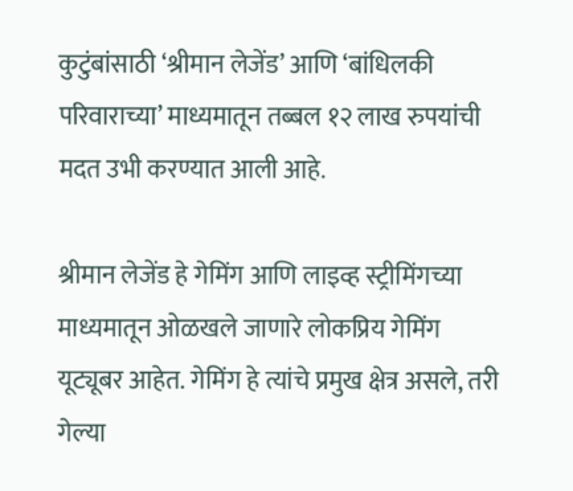कुटुंबांसाठी ‘श्रीमान लेजेंड’ आणि ‘बांधिलकी परिवाराच्या’ माध्यमातून तब्बल १२ लाख रुपयांची मदत उभी करण्यात आली आहे.

श्रीमान लेजेंड हे गेमिंग आणि लाइव्ह स्ट्रीमिंगच्या माध्यमातून ओळखले जाणारे लोकप्रिय गेमिंग यूट्यूबर आहेत. गेमिंग हे त्यांचे प्रमुख क्षेत्र असले, तरी गेल्या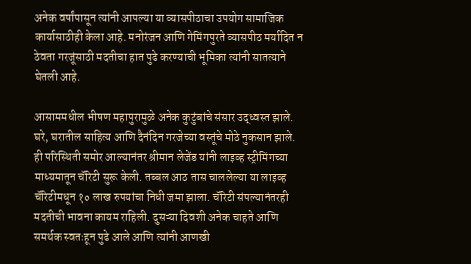अनेक वर्षांपासून त्यांनी आपल्या या व्यासपीठाचा उपयोग सामाजिक कार्यासाठीही केला आहे. मनोरंजन आणि गेमिंगपुरते व्यासपीठ मर्यादित न ठेवता गरजूंसाठी मदतीचा हात पुढे करण्याची भूमिका त्यांनी सातत्याने घेतली आहे.

आसाममधील भीषण महापुरामुळे अनेक कुटुंबांचे संसार उद्ध्वस्त झाले. घरे, घरातील साहित्य आणि दैनंदिन गरजेच्या वस्तूंचे मोठे नुकसान झाले. ही परिस्थिती समोर आल्यानंतर श्रीमान लेजेंड यांनी लाइव्ह स्ट्रीमिंगच्या माध्यमातून चॅरिटी सुरू केली. तब्बल आठ तास चाललेल्या या लाइव्ह चॅरिटीमधून १० लाख रुपयांचा निधी जमा झाला. चॅरिटी संपल्यानंतरही मदतीची भावना कायम राहिली. दुसऱ्या दिवशी अनेक चाहते आणि समर्थक स्वतःहून पुढे आले आणि त्यांनी आणखी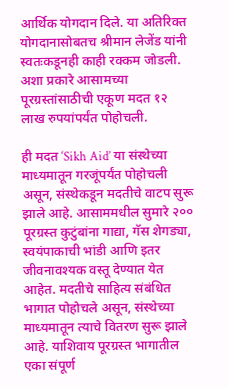आर्थिक योगदान दिले. या अतिरिक्त योगदानासोबतच श्रीमान लेजेंड यांनी स्वतःकडूनही काही रक्कम जोडली. अशा प्रकारे आसामच्या पूरग्रस्तांसाठीची एकूण मदत १२ लाख रुपयांपर्यंत पोहोचली.

ही मदत ‘Sikh Aid’ या संस्थेच्या माध्यमातून गरजूंपर्यंत पोहोचली असून, संस्थेकडून मदतीचे वाटप सुरू झाले आहे. आसाममधील सुमारे २०० पूरग्रस्त कुटुंबांना गाद्या, गॅस शेगड्या, स्वयंपाकाची भांडी आणि इतर जीवनावश्यक वस्तू देण्यात येत आहेत. मदतीचे साहित्य संबंधित भागात पोहोचले असून, संस्थेच्या माध्यमातून त्याचे वितरण सुरू झाले आहे. याशिवाय पूरग्रस्त भागातील एका संपूर्ण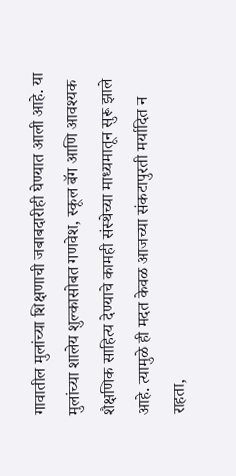गावातील मुलांच्या शिक्षणाची जबाबदारीही घेण्यात आली आहे. या मुलांच्या शालेय शुल्कासोबत गणवेश, स्कूल बॅग आणि आवश्यक शैक्षणिक साहित्य देण्याचे कामही संस्थेच्या माध्यमातून सुरू झाले आहे. त्यामुळे ही मदत केवळ आजच्या संकटापुरती मर्यादित न राहता,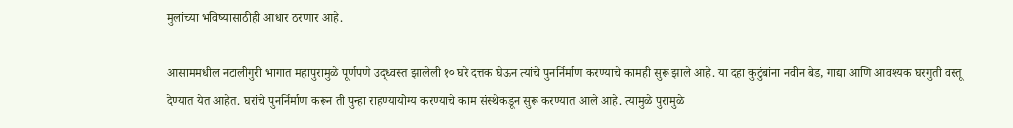मुलांच्या भविष्यासाठीही आधार ठरणार आहे.

आसाममधील नटालीगुरी भागात महापुरामुळे पूर्णपणे उद्ध्वस्त झालेली १० घरे दत्तक घेऊन त्यांचे पुनर्निर्माण करण्याचे कामही सुरू झाले आहे. या दहा कुटुंबांना नवीन बेड, गाद्या आणि आवश्यक घरगुती वस्तू देण्यात येत आहेत. घरांचे पुनर्निर्माण करून ती पुन्हा राहण्यायोग्य करण्याचे काम संस्थेकडून सुरू करण्यात आले आहे. त्यामुळे पुरामुळे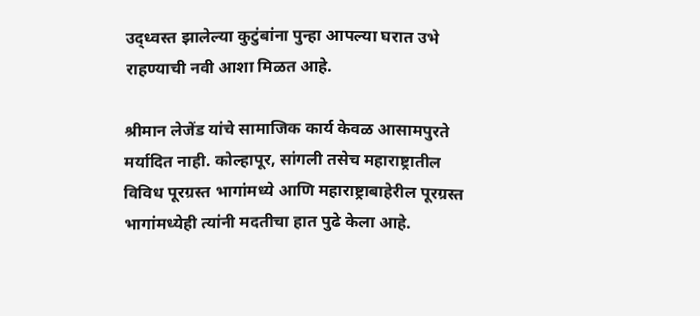उद्ध्वस्त झालेल्या कुटुंबांना पुन्हा आपल्या घरात उभे राहण्याची नवी आशा मिळत आहे.

श्रीमान लेजेंड यांचे सामाजिक कार्य केवळ आसामपुरते मर्यादित नाही. कोल्हापूर, सांगली तसेच महाराष्ट्रातील विविध पूरग्रस्त भागांमध्ये आणि महाराष्ट्राबाहेरील पूरग्रस्त भागांमध्येही त्यांनी मदतीचा हात पुढे केला आहे.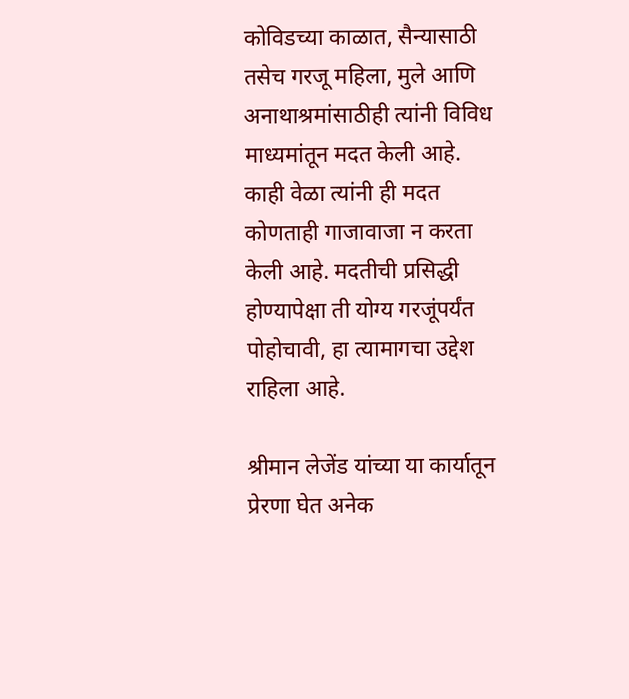कोविडच्या काळात, सैन्यासाठी तसेच गरजू महिला, मुले आणि अनाथाश्रमांसाठीही त्यांनी विविध माध्यमांतून मदत केली आहे. काही वेळा त्यांनी ही मदत कोणताही गाजावाजा न करता केली आहे. मदतीची प्रसिद्धी होण्यापेक्षा ती योग्य गरजूंपर्यंत पोहोचावी, हा त्यामागचा उद्देश राहिला आहे.

श्रीमान लेजेंड यांच्या या कार्यातून प्रेरणा घेत अनेक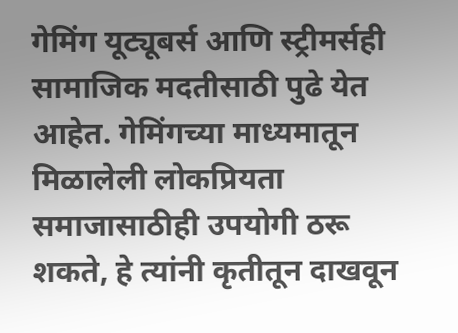गेमिंग यूट्यूबर्स आणि स्ट्रीमर्सही सामाजिक मदतीसाठी पुढे येत आहेत. गेमिंगच्या माध्यमातून मिळालेली लोकप्रियता समाजासाठीही उपयोगी ठरू शकते, हे त्यांनी कृतीतून दाखवून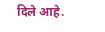दिले आहे.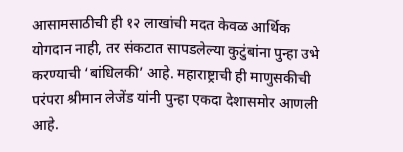आसामसाठीची ही १२ लाखांची मदत केवळ आर्थिक योगदान नाही, तर संकटात सापडलेल्या कुटुंबांना पुन्हा उभे करण्याची ‘बांधिलकी’ आहे. महाराष्ट्राची ही माणुसकीची परंपरा श्रीमान लेजेंड यांनी पुन्हा एकदा देशासमोर आणली आहे.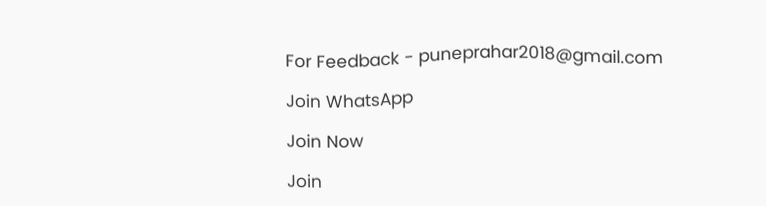For Feedback - puneprahar2018@gmail.com

Join WhatsApp

Join Now

Join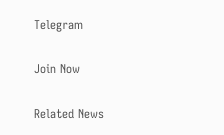Telegram

Join Now

Related News